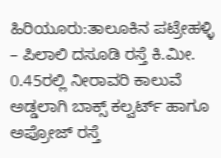ಹಿರಿಯೂರು:ತಾಲೂಕಿನ ಪಟ್ರೇಹಳ್ಳಿ – ಪಿಲಾಲಿ ದಸೂಡಿ ರಸ್ತೆ ಕಿ.ಮೀ. 0.45ರಲ್ಲಿ ನೀರಾವರಿ ಕಾಲುವೆ ಅಡ್ಡಲಾಗಿ ಬಾಕ್ಸ್ ಕಲ್ವರ್ಟ್ ಹಾಗೂ ಅಪ್ರೋಜ್ ರಸ್ತೆ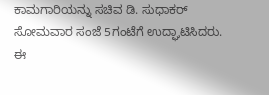ಕಾಮಗಾರಿಯನ್ನು ಸಚಿವ ಡಿ. ಸುಧಾಕರ್ ಸೋಮವಾರ ಸಂಜೆ 5ಗಂಟೆಗೆ ಉದ್ಘಾಟಿಸಿದರು. ಈ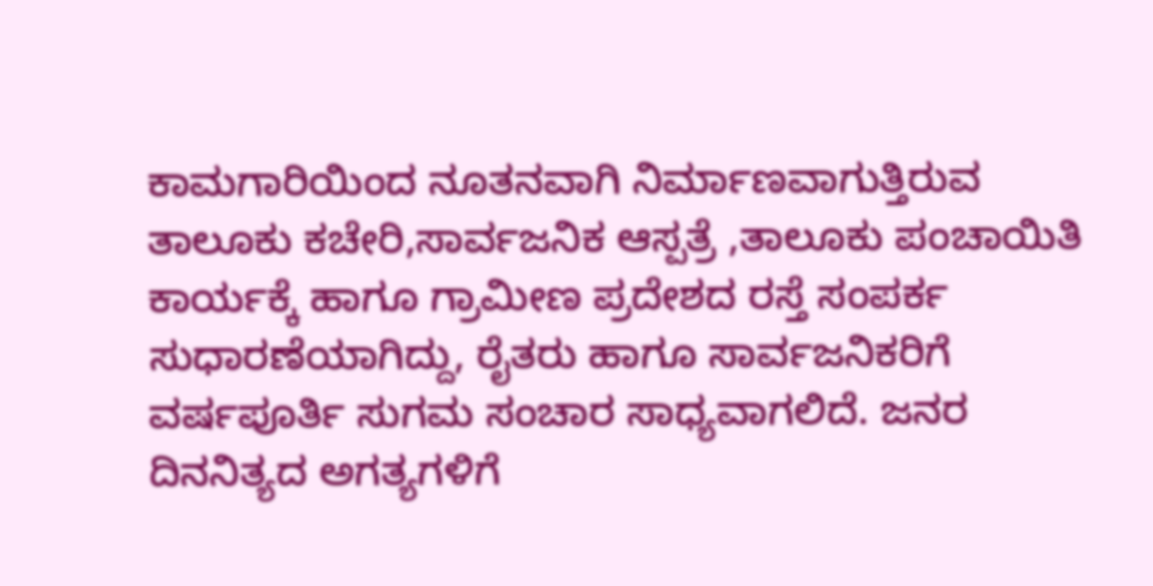ಕಾಮಗಾರಿಯಿಂದ ನೂತನವಾಗಿ ನಿರ್ಮಾಣವಾಗುತ್ತಿರುವ ತಾಲೂಕು ಕಚೇರಿ,ಸಾರ್ವಜನಿಕ ಆಸ್ಪತ್ರೆ ,ತಾಲೂಕು ಪಂಚಾಯಿತಿ ಕಾರ್ಯಕ್ಕೆ ಹಾಗೂ ಗ್ರಾಮೀಣ ಪ್ರದೇಶದ ರಸ್ತೆ ಸಂಪರ್ಕ ಸುಧಾರಣೆಯಾಗಿದ್ದು, ರೈತರು ಹಾಗೂ ಸಾರ್ವಜನಿಕರಿಗೆ ವರ್ಷಪೂರ್ತಿ ಸುಗಮ ಸಂಚಾರ ಸಾಧ್ಯವಾಗಲಿದೆ. ಜನರ ದಿನನಿತ್ಯದ ಅಗತ್ಯಗಳಿಗೆ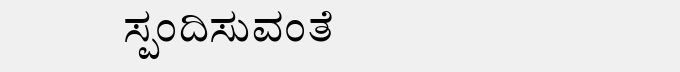ಸ್ಪಂದಿಸುವಂತೆ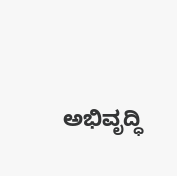ಅಭಿವೃದ್ಧಿ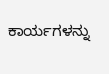ಕಾರ್ಯಗಳನ್ನು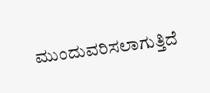ಮುಂದುವರಿಸಲಾಗುತ್ತಿದೆ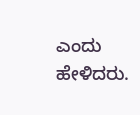ಎಂದು ಹೇಳಿದರು.